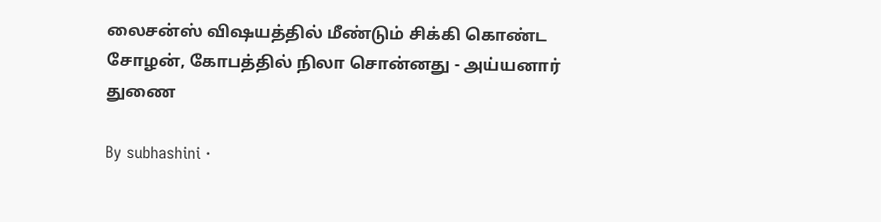லைசன்ஸ் விஷயத்தில் மீண்டும் சிக்கி கொண்ட சோழன், கோபத்தில் நிலா சொன்னது - அய்யனார் துணை

By subhashini ·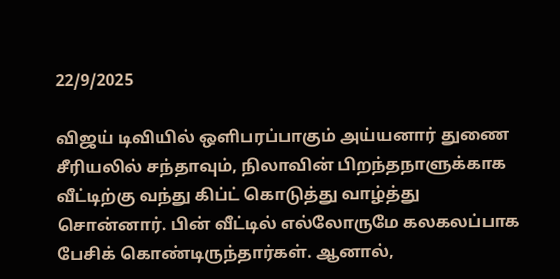22/9/2025

விஜய் டிவியில் ஒளிபரப்பாகும் அய்யனார் துணை சீரியலில் சந்தாவும், நிலாவின் பிறந்தநாளுக்காக வீட்டிற்கு வந்து கிப்ட் கொடுத்து வாழ்த்து சொன்னார். பின் வீட்டில் எல்லோருமே கலகலப்பாக பேசிக் கொண்டிருந்தார்கள். ஆனால்,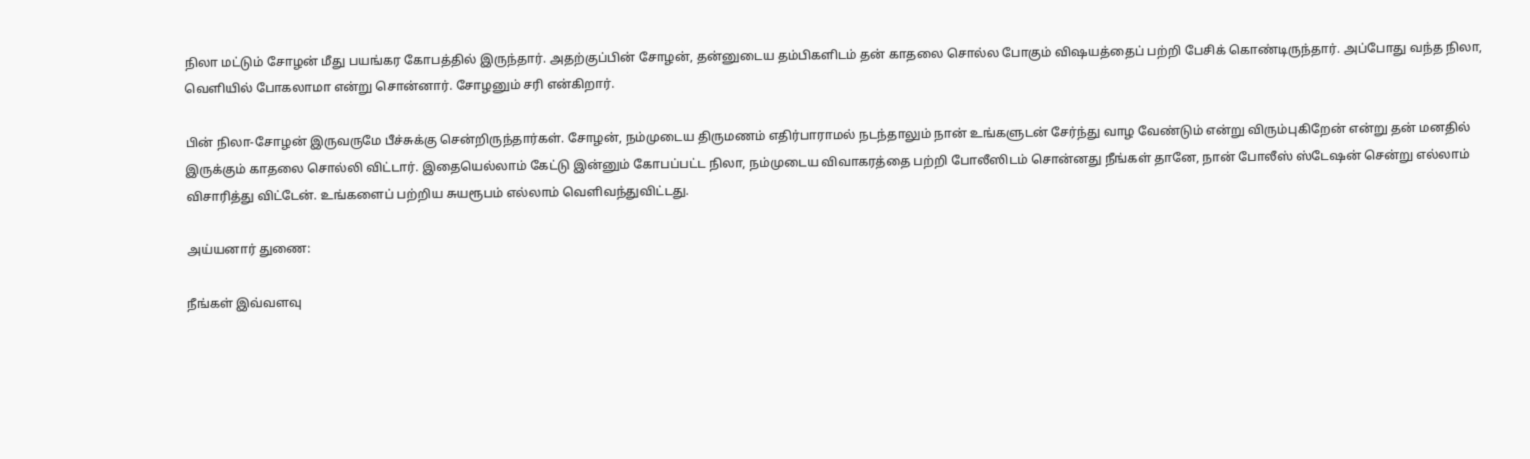நிலா மட்டும் சோழன் மீது பயங்கர கோபத்தில் இருந்தார். அதற்குப்பின் சோழன், தன்னுடைய தம்பிகளிடம் தன் காதலை சொல்ல போகும் விஷயத்தைப் பற்றி பேசிக் கொண்டிருந்தார். அப்போது வந்த நிலா, வெளியில் போகலாமா என்று சொன்னார். சோழனும் சரி என்கிறார்.

பின் நிலா-சோழன் இருவருமே பீச்சுக்கு சென்றிருந்தார்கள். சோழன், நம்முடைய திருமணம் எதிர்பாராமல் நடந்தாலும் நான் உங்களுடன் சேர்ந்து வாழ வேண்டும் என்று விரும்புகிறேன் என்று தன் மனதில் இருக்கும் காதலை சொல்லி விட்டார். இதையெல்லாம் கேட்டு இன்னும் கோபப்பட்ட நிலா, நம்முடைய விவாகரத்தை பற்றி போலீஸிடம் சொன்னது நீங்கள் தானே, நான் போலீஸ் ஸ்டேஷன் சென்று எல்லாம் விசாரித்து விட்டேன். உங்களைப் பற்றிய சுயரூபம் எல்லாம் வெளிவந்துவிட்டது.

அய்யனார் துணை:

நீங்கள் இவ்வளவு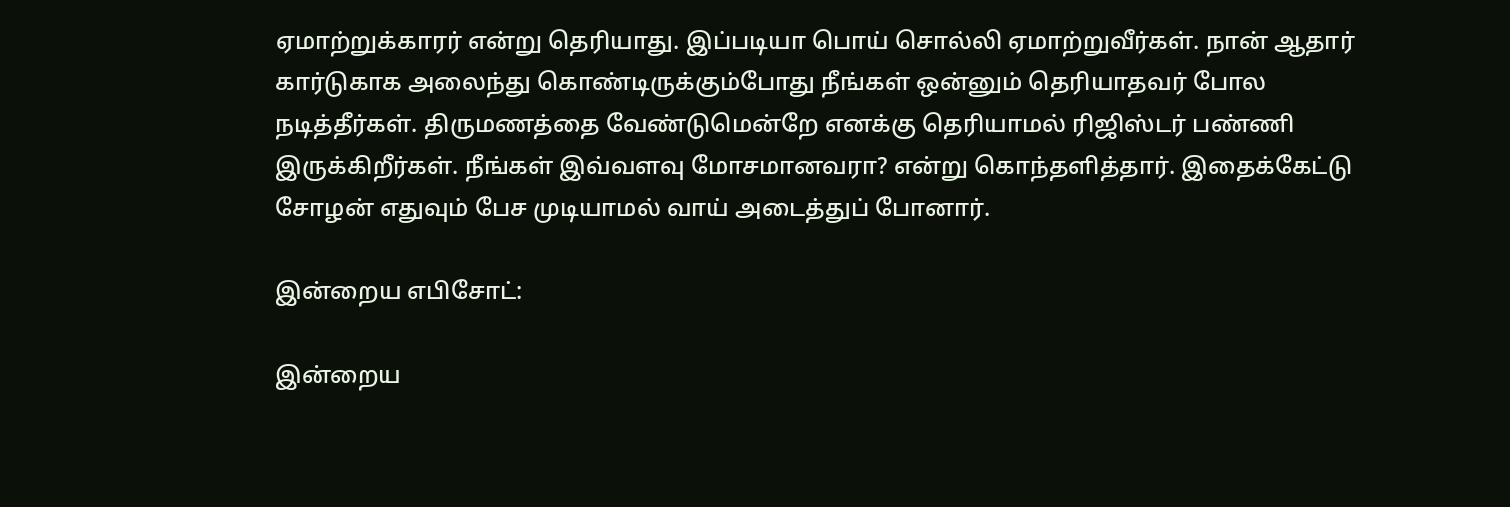ஏமாற்றுக்காரர் என்று தெரியாது. இப்படியா பொய் சொல்லி ஏமாற்றுவீர்கள். நான் ஆதார் கார்டுகாக அலைந்து கொண்டிருக்கும்போது நீங்கள் ஒன்னும் தெரியாதவர் போல நடித்தீர்கள். திருமணத்தை வேண்டுமென்றே எனக்கு தெரியாமல் ரிஜிஸ்டர் பண்ணி இருக்கிறீர்கள். நீங்கள் இவ்வளவு மோசமானவரா? என்று கொந்தளித்தார். இதைக்கேட்டு சோழன் எதுவும் பேச முடியாமல் வாய் அடைத்துப் போனார்.

இன்றைய எபிசோட்:

இன்றைய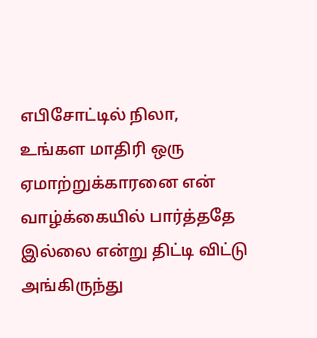எபிசோட்டில் நிலா, உங்கள மாதிரி ஒரு ஏமாற்றுக்காரனை என் வாழ்க்கையில் பார்த்ததே இல்லை என்று திட்டி விட்டு அங்கிருந்து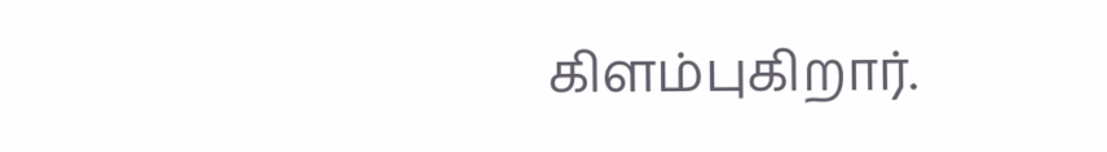கிளம்புகிறார்.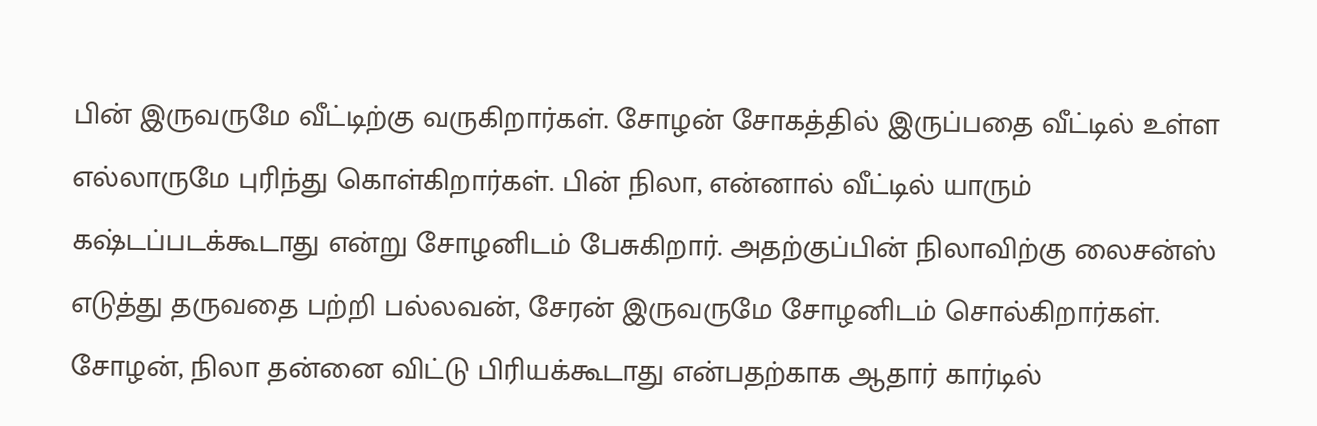பின் இருவருமே வீட்டிற்கு வருகிறார்கள். சோழன் சோகத்தில் இருப்பதை வீட்டில் உள்ள எல்லாருமே புரிந்து கொள்கிறார்கள். பின் நிலா, என்னால் வீட்டில் யாரும் கஷ்டப்படக்கூடாது என்று சோழனிடம் பேசுகிறார். அதற்குப்பின் நிலாவிற்கு லைசன்ஸ் எடுத்து தருவதை பற்றி பல்லவன், சேரன் இருவருமே சோழனிடம் சொல்கிறார்கள். சோழன், நிலா தன்னை விட்டு பிரியக்கூடாது என்பதற்காக ஆதார் கார்டில்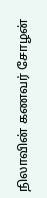நிலாவின் கணவர் சோழன்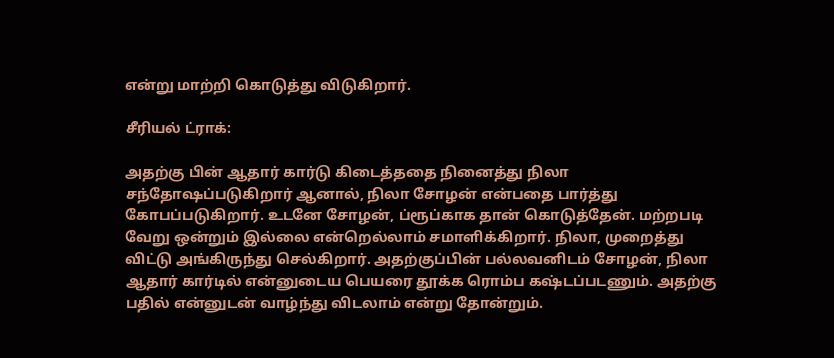என்று மாற்றி கொடுத்து விடுகிறார்.

சீரியல் ட்ராக்:

அதற்கு பின் ஆதார் கார்டு கிடைத்ததை நினைத்து நிலா சந்தோஷப்படுகிறார் ஆனால், நிலா சோழன் என்பதை பார்த்து கோபப்படுகிறார். உடனே சோழன், ப்ரூப்காக தான் கொடுத்தேன். மற்றபடி வேறு ஒன்றும் இல்லை என்றெல்லாம் சமாளிக்கிறார். நிலா, முறைத்து விட்டு அங்கிருந்து செல்கிறார். அதற்குப்பின் பல்லவனிடம் சோழன், நிலா ஆதார் கார்டில் என்னுடைய பெயரை தூக்க ரொம்ப கஷ்டப்படணும். அதற்கு பதில் என்னுடன் வாழ்ந்து விடலாம் என்று தோன்றும்.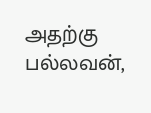அதற்கு பல்லவன்,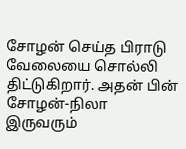சோழன் செய்த பிராடு வேலையை சொல்லி திட்டுகிறார். அதன் பின் சோழன்-நிலா இருவரும்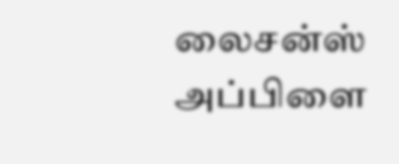லைசன்ஸ் அப்பிளை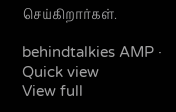செய்கிறார்கள்.

behindtalkies AMP · Quick view
View full